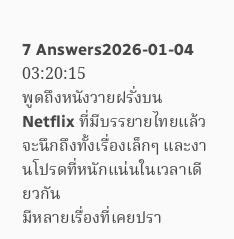7 Answers2026-01-04 03:20:15
พูดถึงหนังวายฝรั่งบน Netflix ที่มีบรรยายไทยแล้วจะนึกถึงทั้งเรื่องเล็กๆ และงานโปรดที่หนักแน่นในเวลาเดียวกัน
มีหลายเรื่องที่เคยปรา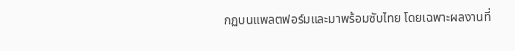กฏบนแพลตฟอร์มและมาพร้อมซับไทย โดยเฉพาะผลงานที่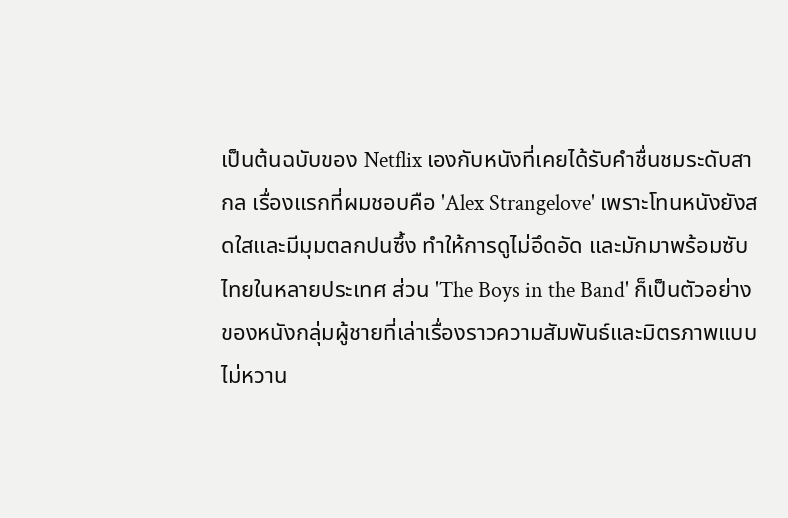เป็นต้นฉบับของ Netflix เองกับหนังที่เคยได้รับคำชื่นชมระดับสากล เรื่องแรกที่ผมชอบคือ 'Alex Strangelove' เพราะโทนหนังยังสดใสและมีมุมตลกปนซึ้ง ทำให้การดูไม่อึดอัด และมักมาพร้อมซับไทยในหลายประเทศ ส่วน 'The Boys in the Band' ก็เป็นตัวอย่างของหนังกลุ่มผู้ชายที่เล่าเรื่องราวความสัมพันธ์และมิตรภาพแบบไม่หวาน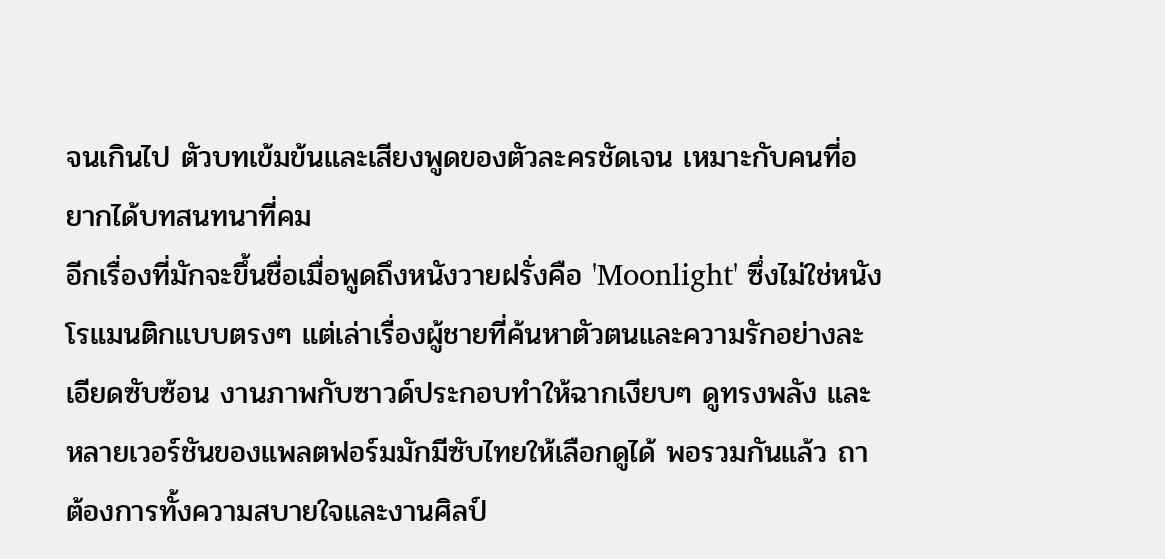จนเกินไป ตัวบทเข้มข้นและเสียงพูดของตัวละครชัดเจน เหมาะกับคนที่อยากได้บทสนทนาที่คม
อีกเรื่องที่มักจะขึ้นชื่อเมื่อพูดถึงหนังวายฝรั่งคือ 'Moonlight' ซึ่งไม่ใช่หนังโรแมนติกแบบตรงๆ แต่เล่าเรื่องผู้ชายที่ค้นหาตัวตนและความรักอย่างละเอียดซับซ้อน งานภาพกับซาวด์ประกอบทำให้ฉากเงียบๆ ดูทรงพลัง และหลายเวอร์ชันของแพลตฟอร์มมักมีซับไทยให้เลือกดูได้ พอรวมกันแล้ว ถาต้องการทั้งความสบายใจและงานศิลป์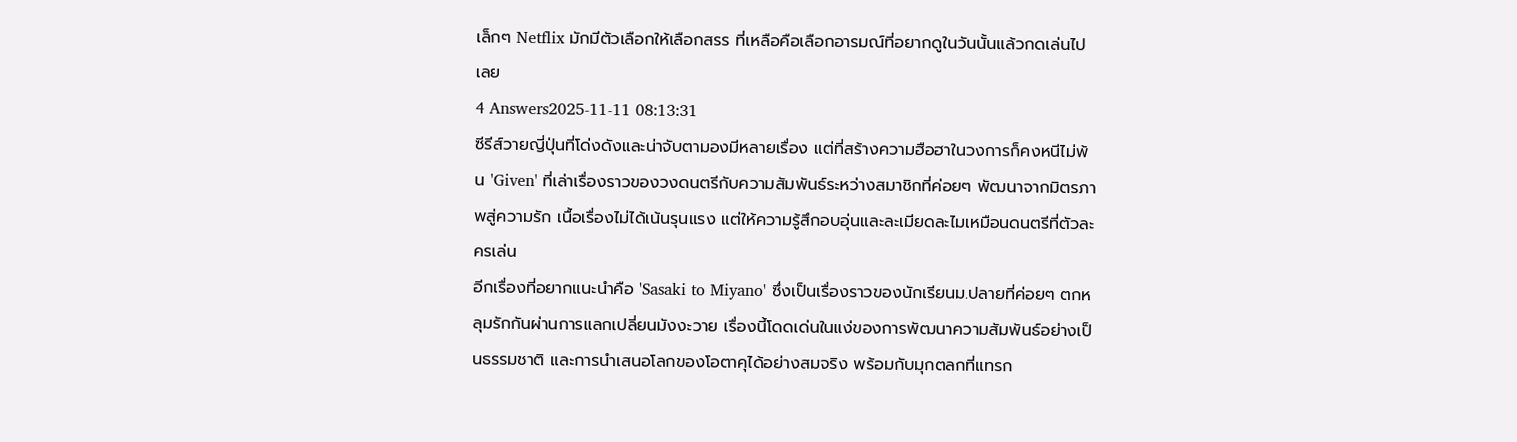เล็กๆ Netflix มักมีตัวเลือกให้เลือกสรร ที่เหลือคือเลือกอารมณ์ที่อยากดูในวันนั้นแล้วกดเล่นไปเลย
4 Answers2025-11-11 08:13:31
ซีรีส์วายญี่ปุ่นที่โด่งดังและน่าจับตามองมีหลายเรื่อง แต่ที่สร้างความฮือฮาในวงการก็คงหนีไม่พ้น 'Given' ที่เล่าเรื่องราวของวงดนตรีกับความสัมพันธ์ระหว่างสมาชิกที่ค่อยๆ พัฒนาจากมิตรภาพสู่ความรัก เนื้อเรื่องไม่ได้เน้นรุนแรง แต่ให้ความรู้สึกอบอุ่นและละเมียดละไมเหมือนดนตรีที่ตัวละครเล่น
อีกเรื่องที่อยากแนะนำคือ 'Sasaki to Miyano' ซึ่งเป็นเรื่องราวของนักเรียนม.ปลายที่ค่อยๆ ตกหลุมรักกันผ่านการแลกเปลี่ยนมังงะวาย เรื่องนี้โดดเด่นในแง่ของการพัฒนาความสัมพันธ์อย่างเป็นธรรมชาติ และการนำเสนอโลกของโอตาคุได้อย่างสมจริง พร้อมกับมุกตลกที่แทรก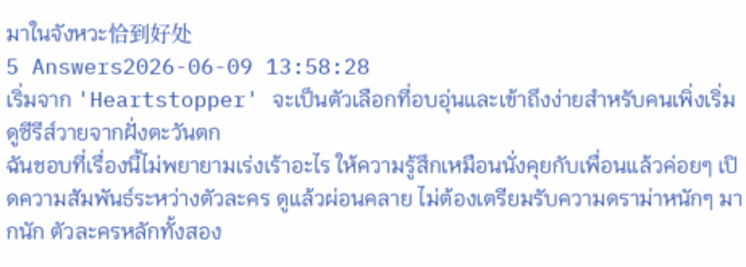มาในจังหวะ恰到好处
5 Answers2026-06-09 13:58:28
เริ่มจาก 'Heartstopper' จะเป็นตัวเลือกที่อบอุ่นและเข้าถึงง่ายสำหรับคนเพิ่งเริ่มดูซีรีส์วายจากฝั่งตะวันตก
ฉันชอบที่เรื่องนี้ไม่พยายามเร่งเร้าอะไร ให้ความรู้สึกเหมือนนั่งคุยกับเพื่อนแล้วค่อยๆ เปิดความสัมพันธ์ระหว่างตัวละคร ดูแล้วผ่อนคลาย ไม่ต้องเตรียมรับความดราม่าหนักๆ มากนัก ตัวละครหลักทั้งสอง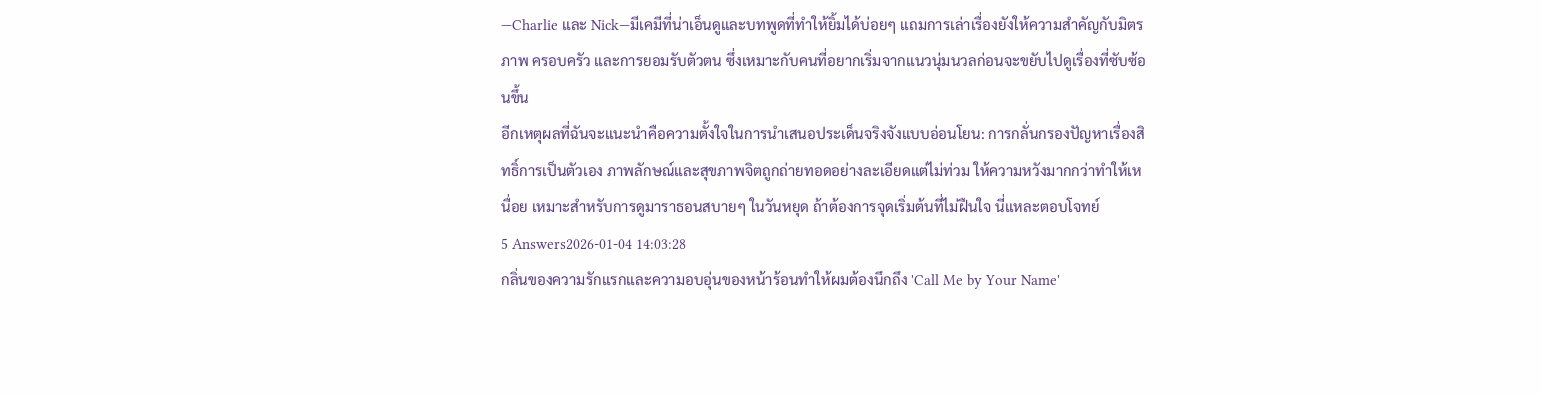—Charlie และ Nick—มีเคมีที่น่าเอ็นดูและบทพูดที่ทำให้ยิ้มได้บ่อยๆ แถมการเล่าเรื่องยังให้ความสำคัญกับมิตรภาพ ครอบครัว และการยอมรับตัวตน ซึ่งเหมาะกับคนที่อยากเริ่มจากแนวนุ่มนวลก่อนจะขยับไปดูเรื่องที่ซับซ้อนขึ้น
อีกเหตุผลที่ฉันจะแนะนำคือความตั้งใจในการนำเสนอประเด็นจริงจังแบบอ่อนโยน: การกลั่นกรองปัญหาเรื่องสิทธิ์การเป็นตัวเอง ภาพลักษณ์และสุขภาพจิตถูกถ่ายทอดอย่างละเอียดแต่ไม่ท่วม ให้ความหวังมากกว่าทำให้เหนื่อย เหมาะสำหรับการดูมาราธอนสบายๆ ในวันหยุด ถ้าต้องการจุดเริ่มต้นที่ไม่ฝืนใจ นี่แหละตอบโจทย์
5 Answers2026-01-04 14:03:28
กลิ่นของความรักแรกและความอบอุ่นของหน้าร้อนทำให้ผมต้องนึกถึง 'Call Me by Your Name'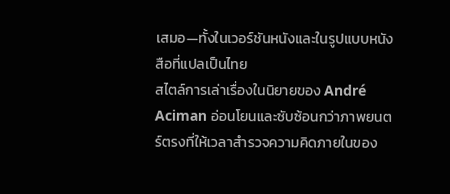เสมอ—ทั้งในเวอร์ชันหนังและในรูปแบบหนังสือที่แปลเป็นไทย
สไตล์การเล่าเรื่องในนิยายของ André Aciman อ่อนโยนและซับซ้อนกว่าภาพยนตร์ตรงที่ให้เวลาสำรวจความคิดภายในของ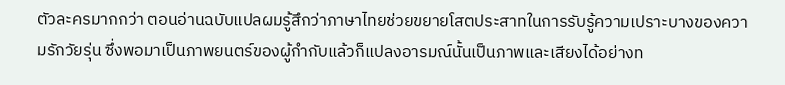ตัวละครมากกว่า ตอนอ่านฉบับแปลผมรู้สึกว่าภาษาไทยช่วยขยายโสตประสาทในการรับรู้ความเปราะบางของความรักวัยรุ่น ซึ่งพอมาเป็นภาพยนตร์ของผู้กำกับแล้วก็แปลงอารมณ์นั้นเป็นภาพและเสียงได้อย่างท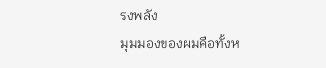รงพลัง
มุมมองของผมคือทั้งห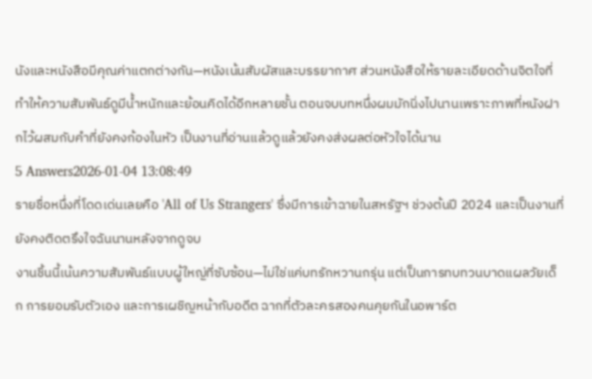นังและหนังสือมีคุณค่าแตกต่างกัน—หนังเน้นสัมผัสและบรรยากาศ ส่วนหนังสือให้รายละเอียดด้านจิตใจที่ทำให้ความสัมพันธ์ดูมีน้ำหนักและย้อนคิดได้อีกหลายชั้น ตอนจบบทหนึ่งผมมักนิ่งไปนานเพราะภาพที่หนังฝากไว้ผสมกับคำที่ยังคงก้องในหัว เป็นงานที่อ่านแล้วดูแล้วยังคงส่งผลต่อหัวใจได้นาน
5 Answers2026-01-04 13:08:49
รายชื่อหนึ่งที่โดดเด่นเลยคือ 'All of Us Strangers' ซึ่งมีการเข้าฉายในสหรัฐฯ ช่วงต้นปี 2024 และเป็นงานที่ยังคงติดตรึงใจฉันนานหลังจากดูจบ
งานชิ้นนี้เน้นความสัมพันธ์แบบผู้ใหญ่ที่ซับซ้อน—ไม่ใช่แค่บทรักหวานกรุ่น แต่เป็นการทบทวนบาดแผลวัยเด็ก การยอมรับตัวเอง และการเผชิญหน้ากับอดีต ฉากที่ตัวละครสองคนคุยกันในอพาร์ต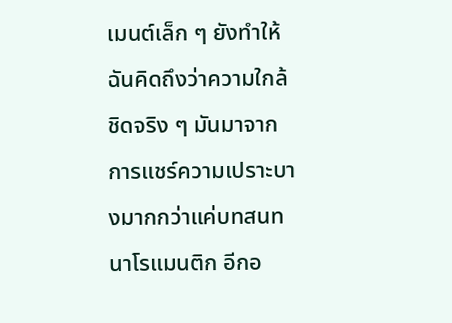เมนต์เล็ก ๆ ยังทำให้ฉันคิดถึงว่าความใกล้ชิดจริง ๆ มันมาจากการแชร์ความเปราะบางมากกว่าแค่บทสนทนาโรแมนติก อีกอ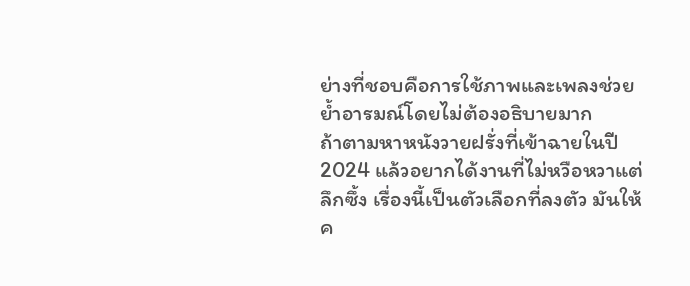ย่างที่ชอบคือการใช้ภาพและเพลงช่วยย้ำอารมณ์โดยไม่ต้องอธิบายมาก
ถ้าตามหาหนังวายฝรั่งที่เข้าฉายในปี 2024 แล้วอยากได้งานที่ไม่หวือหวาแต่ลึกซึ้ง เรื่องนี้เป็นตัวเลือกที่ลงตัว มันให้ค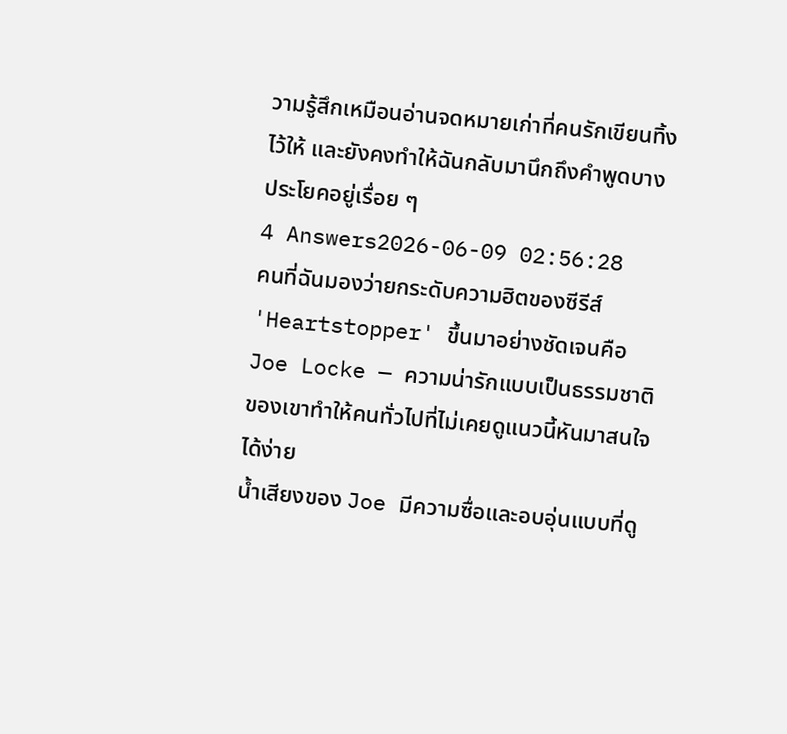วามรู้สึกเหมือนอ่านจดหมายเก่าที่คนรักเขียนทิ้งไว้ให้ และยังคงทำให้ฉันกลับมานึกถึงคำพูดบางประโยคอยู่เรื่อย ๆ
4 Answers2026-06-09 02:56:28
คนที่ฉันมองว่ายกระดับความฮิตของซีรีส์ 'Heartstopper' ขึ้นมาอย่างชัดเจนคือ Joe Locke — ความน่ารักแบบเป็นธรรมชาติของเขาทำให้คนทั่วไปที่ไม่เคยดูแนวนี้หันมาสนใจได้ง่าย
น้ำเสียงของ Joe มีความซื่อและอบอุ่นแบบที่ดู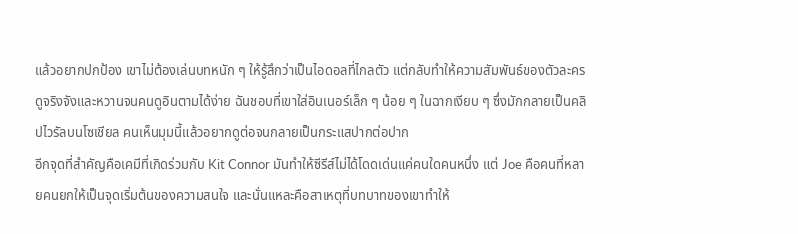แล้วอยากปกป้อง เขาไม่ต้องเล่นบทหนัก ๆ ให้รู้สึกว่าเป็นไอดอลที่ไกลตัว แต่กลับทำให้ความสัมพันธ์ของตัวละครดูจริงจังและหวานจนคนดูอินตามได้ง่าย ฉันชอบที่เขาใส่อินเนอร์เล็ก ๆ น้อย ๆ ในฉากเงียบ ๆ ซึ่งมักกลายเป็นคลิปไวรัลบนโซเชียล คนเห็นมุมนี้แล้วอยากดูต่อจนกลายเป็นกระแสปากต่อปาก
อีกจุดที่สำคัญคือเคมีที่เกิดร่วมกับ Kit Connor มันทำให้ซีรีส์ไม่ได้โดดเด่นแค่คนใดคนหนึ่ง แต่ Joe คือคนที่หลายคนยกให้เป็นจุดเริ่มต้นของความสนใจ และนั่นแหละคือสาเหตุที่บทบาทของเขาทำให้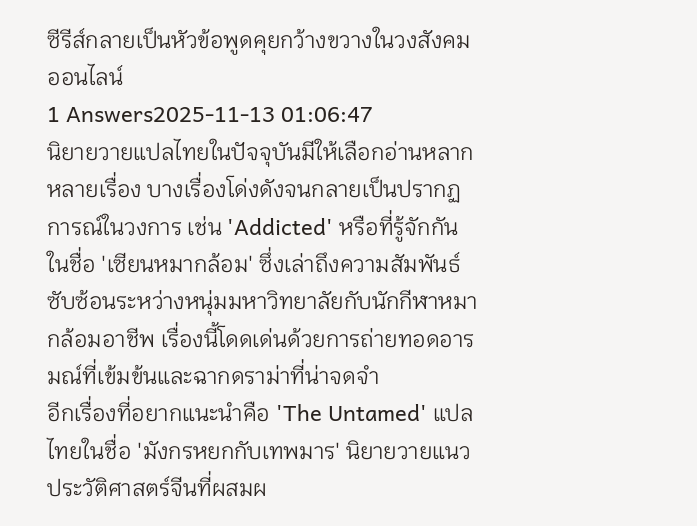ซีรีส์กลายเป็นหัวข้อพูดคุยกว้างขวางในวงสังคมออนไลน์
1 Answers2025-11-13 01:06:47
นิยายวายแปลไทยในปัจจุบันมีให้เลือกอ่านหลากหลายเรื่อง บางเรื่องโด่งดังจนกลายเป็นปรากฏการณ์ในวงการ เช่น 'Addicted' หรือที่รู้จักกันในชื่อ 'เซียนหมากล้อม' ซึ่งเล่าถึงความสัมพันธ์ซับซ้อนระหว่างหนุ่มมหาวิทยาลัยกับนักกีฬาหมากล้อมอาชีพ เรื่องนี้โดดเด่นด้วยการถ่ายทอดอารมณ์ที่เข้มข้นและฉากดราม่าที่น่าจดจำ
อีกเรื่องที่อยากแนะนำคือ 'The Untamed' แปลไทยในชื่อ 'มังกรหยกกับเทพมาร' นิยายวายแนวประวัติศาสตร์จีนที่ผสมผ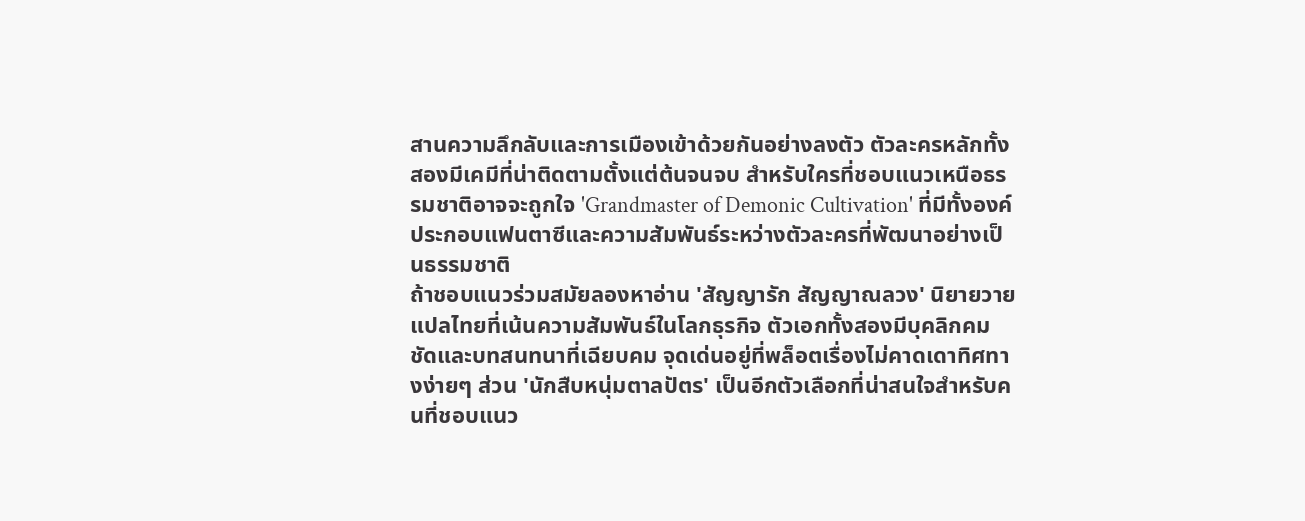สานความลึกลับและการเมืองเข้าด้วยกันอย่างลงตัว ตัวละครหลักทั้งสองมีเคมีที่น่าติดตามตั้งแต่ต้นจนจบ สำหรับใครที่ชอบแนวเหนือธรรมชาติอาจจะถูกใจ 'Grandmaster of Demonic Cultivation' ที่มีทั้งองค์ประกอบแฟนตาซีและความสัมพันธ์ระหว่างตัวละครที่พัฒนาอย่างเป็นธรรมชาติ
ถ้าชอบแนวร่วมสมัยลองหาอ่าน 'สัญญารัก สัญญาณลวง' นิยายวายแปลไทยที่เน้นความสัมพันธ์ในโลกธุรกิจ ตัวเอกทั้งสองมีบุคลิกคมชัดและบทสนทนาที่เฉียบคม จุดเด่นอยู่ที่พล็อตเรื่องไม่คาดเดาทิศทางง่ายๆ ส่วน 'นักสืบหนุ่มตาลปัตร' เป็นอีกตัวเลือกที่น่าสนใจสำหรับคนที่ชอบแนว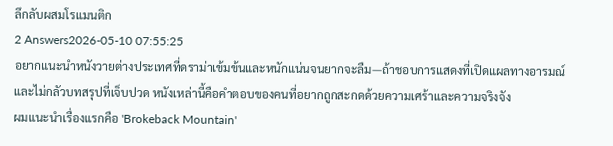ลึกลับผสมโรแมนติก
2 Answers2026-05-10 07:55:25
อยากแนะนำหนังวายต่างประเทศที่ดราม่าเข้มข้นและหนักแน่นจนยากจะลืม—ถ้าชอบการแสดงที่เปิดแผลทางอารมณ์และไม่กลัวบทสรุปที่เจ็บปวด หนังเหล่านี้คือคำตอบของคนที่อยากถูกสะกดด้วยความเศร้าและความจริงจัง
ผมแนะนำเรื่องแรกคือ 'Brokeback Mountain'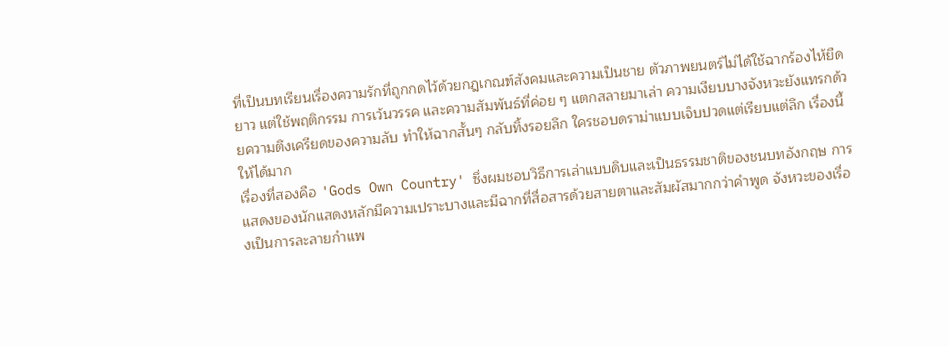ที่เป็นบทเรียนเรื่องความรักที่ถูกกดไว้ด้วยกฎเกณฑ์สังคมและความเป็นชาย ตัวภาพยนตร์ไม่ได้ใช้ฉากร้องไห้ยืดยาว แต่ใช้พฤติกรรม การเว้นวรรค และความสัมพันธ์ที่ค่อย ๆ แตกสลายมาเล่า ความเงียบบางจังหวะยังแทรกด้วยความตึงเครียดของความลับ ทำให้ฉากสั้นๆ กลับทิ้งรอยลึก ใครชอบดราม่าแบบเจ็บปวดแต่เรียบแต่ลึก เรื่องนี้ให้ได้มาก
เรื่องที่สองคือ 'Gods Own Country' ซึ่งผมชอบวิธีการเล่าแบบดิบและเป็นธรรมชาติของชนบทอังกฤษ การแสดงของนักแสดงหลักมีความเปราะบางและมีฉากที่สื่อสารด้วยสายตาและสัมผัสมากกว่าคำพูด จังหวะของเรื่องเป็นการละลายกำแพ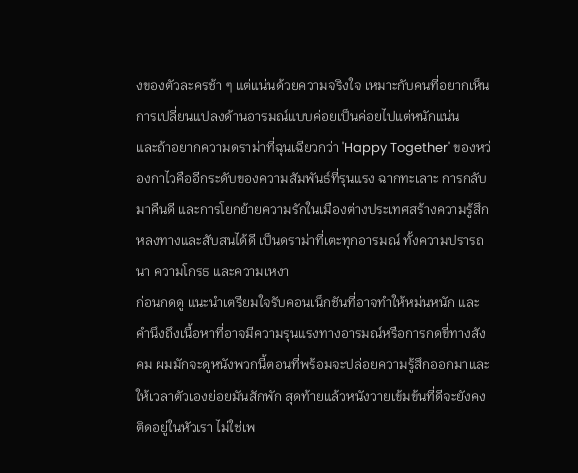งของตัวละครช้า ๆ แต่แน่นด้วยความจริงใจ เหมาะกับคนที่อยากเห็นการเปลี่ยนแปลงด้านอารมณ์แบบค่อยเป็นค่อยไปแต่หนักแน่น
และถ้าอยากความดราม่าที่ฉุนเฉียวกว่า 'Happy Together' ของหว่องกาไวคืออีกระดับของความสัมพันธ์ที่รุนแรง ฉากทะเลาะ การกลับมาคืนดี และการโยกย้ายความรักในเมืองต่างประเทศสร้างความรู้สึกหลงทางและสับสนได้ดี เป็นดราม่าที่เตะทุกอารมณ์ ทั้งความปรารถนา ความโกรธ และความเหงา
ก่อนกดดู แนะนำเตรียมใจรับคอนเน็กชันที่อาจทำให้หม่นหนัก และคำนึงถึงเนื้อหาที่อาจมีความรุนแรงทางอารมณ์หรือการกดขี่ทางสังคม ผมมักจะดูหนังพวกนี้ตอนที่พร้อมจะปล่อยความรู้สึกออกมาและให้เวลาตัวเองย่อยมันสักพัก สุดท้ายแล้วหนังวายเข้มข้นที่ดีจะยังคงติดอยู่ในหัวเรา ไม่ใช่เพ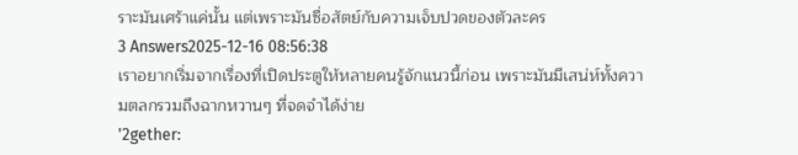ราะมันเศร้าแค่นั้น แต่เพราะมันซื่อสัตย์กับความเจ็บปวดของตัวละคร
3 Answers2025-12-16 08:56:38
เราอยากเริ่มจากเรื่องที่เปิดประตูให้หลายคนรู้จักแนวนี้ก่อน เพราะมันมีเสน่ห์ทั้งความตลกรวมถึงฉากหวานๆ ที่จดจำได้ง่าย
'2gether: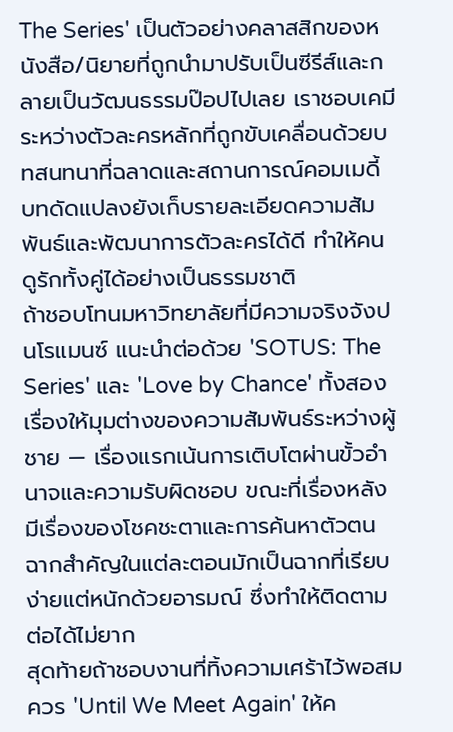The Series' เป็นตัวอย่างคลาสสิกของหนังสือ/นิยายที่ถูกนำมาปรับเป็นซีรีส์และกลายเป็นวัฒนธรรมป๊อปไปเลย เราชอบเคมีระหว่างตัวละครหลักที่ถูกขับเคลื่อนด้วยบทสนทนาที่ฉลาดและสถานการณ์คอมเมดี้ บทดัดแปลงยังเก็บรายละเอียดความสัมพันธ์และพัฒนาการตัวละครได้ดี ทำให้คนดูรักทั้งคู่ได้อย่างเป็นธรรมชาติ
ถ้าชอบโทนมหาวิทยาลัยที่มีความจริงจังปนโรแมนซ์ แนะนำต่อด้วย 'SOTUS: The Series' และ 'Love by Chance' ทั้งสองเรื่องให้มุมต่างของความสัมพันธ์ระหว่างผู้ชาย — เรื่องแรกเน้นการเติบโตผ่านขั้วอำนาจและความรับผิดชอบ ขณะที่เรื่องหลังมีเรื่องของโชคชะตาและการค้นหาตัวตน ฉากสำคัญในแต่ละตอนมักเป็นฉากที่เรียบง่ายแต่หนักด้วยอารมณ์ ซึ่งทำให้ติดตามต่อได้ไม่ยาก
สุดท้ายถ้าชอบงานที่ทิ้งความเศร้าไว้พอสมควร 'Until We Meet Again' ให้ค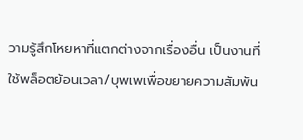วามรู้สึกโหยหาที่แตกต่างจากเรื่องอื่น เป็นงานที่ใช้พล็อตย้อนเวลา/บุพเพเพื่อขยายความสัมพัน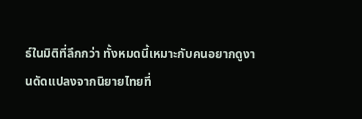ธ์ในมิติที่ลึกกว่า ทั้งหมดนี้เหมาะกับคนอยากดูงานดัดแปลงจากนิยายไทยที่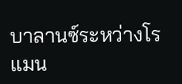บาลานซ์ระหว่างโรแมน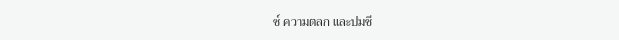ซ์ ความตลก และปมชี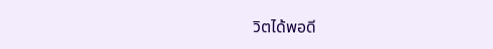วิตได้พอดี